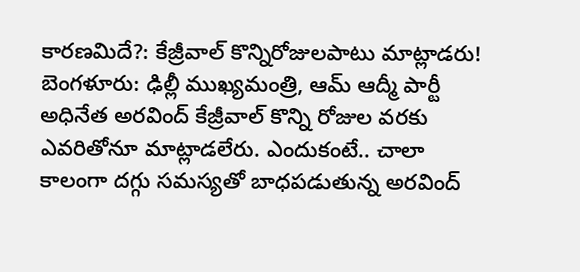కారణమిదే?: కేజ్రీవాల్ కొన్నిరోజులపాటు మాట్లాడరు!
బెంగళూరు: ఢిల్లీ ముఖ్యమంత్రి, ఆమ్ ఆద్మీ పార్టీ అధినేత అరవింద్ కేజ్రీవాల్ కొన్ని రోజుల వరకు ఎవరితోనూ మాట్లాడలేరు. ఎందుకంటే.. చాలా కాలంగా దగ్గు సమస్యతో బాధపడుతున్న అరవింద్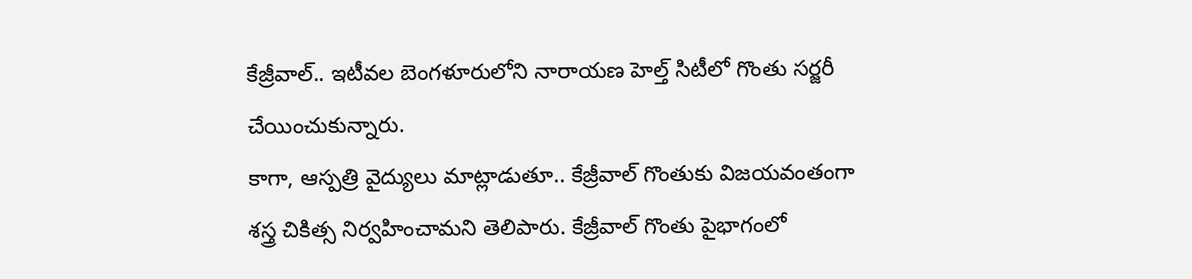కేజ్రీవాల్.. ఇటీవల బెంగళూరులోని నారాయణ హెల్త్ సిటీలో గొంతు సర్జరీ చేయించుకున్నారు.
కాగా, ఆస్పత్రి వైద్యులు మాట్లాడుతూ.. కేజ్రీవాల్ గొంతుకు విజయవంతంగా శస్త్ర చికిత్స నిర్వహించామని తెలిపారు. కేజ్రీవాల్ గొంతు పైభాగంలో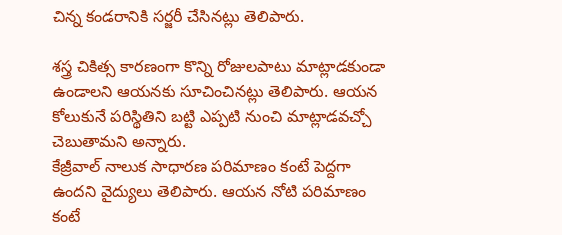చిన్న కండరానికి సర్జరీ చేసినట్లు తెలిపారు.

శస్త్ర చికిత్స కారణంగా కొన్ని రోజులపాటు మాట్లాడకుండా ఉండాలని ఆయనకు సూచించినట్లు తెలిపారు. ఆయన కోలుకునే పరిస్థితిని బట్టి ఎప్పటి నుంచి మాట్లాడవచ్చో చెబుతామని అన్నారు.
కేజ్రీవాల్ నాలుక సాధారణ పరిమాణం కంటే పెద్దగా ఉందని వైద్యులు తెలిపారు. ఆయన నోటి పరిమాణం కంటే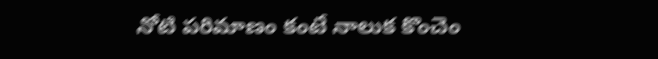నోటి పరిమాణం కంటే నాలుక కొంచెం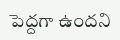పెద్దగా ఉందని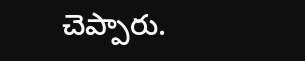చెప్పారు.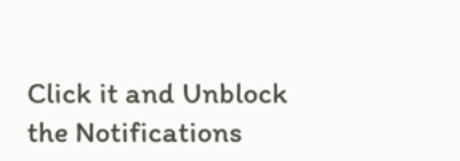Click it and Unblock the Notifications